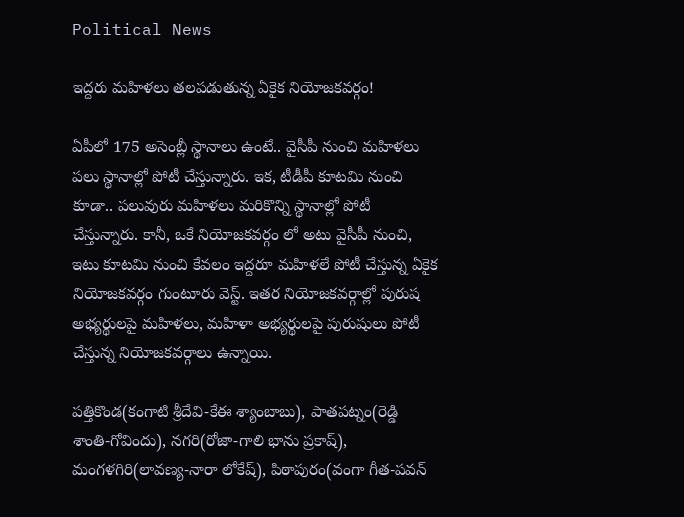Political News

ఇద్ద‌రు మ‌హిళ‌లు త‌ల‌ప‌డుతున్న ఏకైక నియోజ‌క‌వ‌ర్గం!

ఏపీలో 175 అసెంబ్లీ స్థానాలు ఉంటే.. వైసీపీ నుంచి మ‌హిళ‌లు ప‌లు స్థానాల్లో పోటీ చేస్తున్నారు. ఇక‌, టీడీపీ కూటమి నుంచి కూడా.. ప‌లువురు మ‌హిళ‌లు మ‌రికొన్ని స్థానాల్లో పోటీ చేస్తున్నారు. కానీ, ఒకే నియోజ‌క‌వ‌ర్గం లో అటు వైసీపీ నుంచి, ఇటు కూట‌మి నుంచి కేవ‌లం ఇద్ద‌రూ మ‌హిళ‌లే పోటీ చేస్తున్న ఏకైక నియోజ‌క‌వ‌ర్గం గుంటూరు వెస్ట్‌. ఇత‌ర నియోజ‌క‌వ‌ర్గాల్లో పురుష అభ్య‌ర్థుల‌పై మ‌హిళ‌లు, మ‌హిళా అభ్య‌ర్థుల‌పై పురుషులు పోటీ చేస్తున్న నియోజ‌క‌వ‌ర్గాలు ఉన్నాయి.

ప‌త్తికొండ‌(కంగాటి శ్రీదేవి-కేఈ శ్యాంబాబు), పాత‌ప‌ట్నం(రెడ్డి శాంతి-గోవిందు), న‌గ‌రి(రోజా-గాలి భాను ప్ర‌కాష్‌), మంగ‌ళ‌గిరి(లావ‌ణ్య‌-నారా లోకేష్‌), పిఠాపురం(వంగా గీత‌-ప‌వ‌న్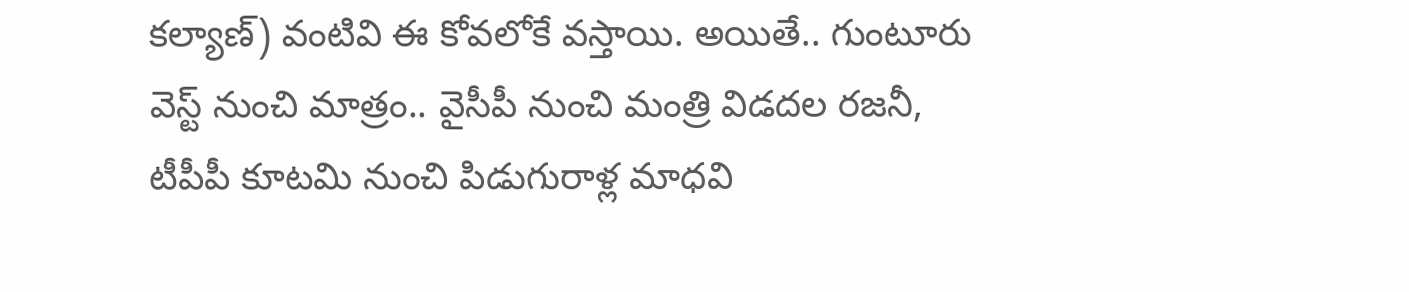క‌ల్యాణ్‌) వంటివి ఈ కోవ‌లోకే వ‌స్తాయి. అయితే.. గుంటూరు వెస్ట్ నుంచి మాత్రం.. వైసీపీ నుంచి మంత్రి విడ‌ద‌ల ర‌జ‌నీ, టీపీపీ కూట‌మి నుంచి పిడుగురాళ్ల మాధ‌వి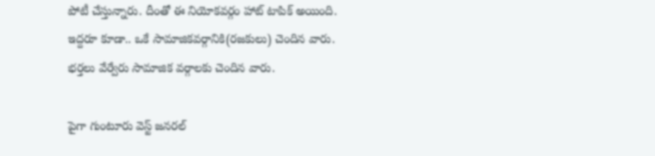పోటీ చేస్తున్నారు. దీంతో ఈ నియోక‌వ‌ర్గం హాట్ టాపిక్ అయింది. ఇద్ద‌రూ కూడా.. ఒకే సామాజికవ‌ర్గానికి(ర‌జ‌కులు) చెందిన వారు. భ‌ర్త‌లు వేర్వేరు సామాజిక వ‌ర్గాల‌కు చెందిన వారు.

పైగా గుంటూరు వెస్ట్ జ‌న‌ర‌ల్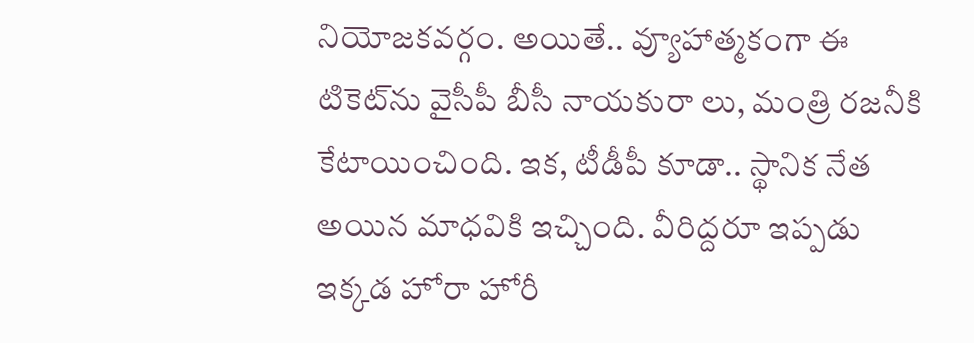నియోజ‌క‌వ‌ర్గం. అయితే.. వ్యూహాత్మకంగా ఈ టికెట్‌ను వైసీపీ బీసీ నాయ‌కురా లు, మంత్రి ర‌జ‌నీకి కేటాయించింది. ఇక‌, టీడీపీ కూడా.. స్థానిక నేత అయిన మాధ‌వికి ఇచ్చింది. వీరిద్ద‌రూ ఇప్ప‌డు ఇక్క‌డ హోరా హోరీ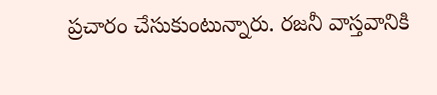ప్ర‌చారం చేసుకుంటున్నారు. ర‌జ‌నీ వాస్త‌వానికి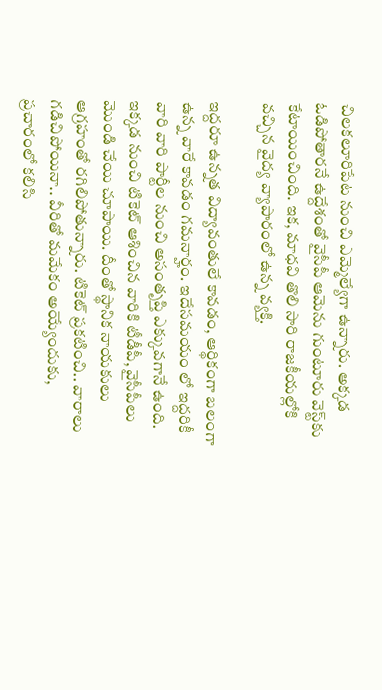చిల‌క‌లూరిపేట నుంచి ఎమ్మెల్యేగా ఉన్నారు. అక్క‌డ ఓడిపోతార‌నే ఉద్దేశంతో వైసీపీ ఆమెను గుంటూరు వెస్ట్‌కు కేటాయించింది. ఇక‌, మాధ‌వి తొలి సారి రాజ‌కీయ‌ల్లోకి వ‌చ్చిన వైద్య వ్యాపారంలో ఉన్న వ్య‌క్తి.

ఇద్ద‌రూ ఉన్న‌త విద్యావంతులే కావ‌డం, ఆర్థికంగా బ‌లంగా ఉన్న వారే కావ‌డం గ‌మ‌నార్హం. ఇదేస‌మ‌యం లో ఇద్ద‌రికీ వారి వారి పార్టీల నుంచి అసంతృప్తి ఎక్కువ‌గానే ఉంది. ఇక్క‌డ నుంచి టికెట్ ఆశించిన వారికి టీడీపీ, వైసీపీలు మొండి చేయి చూపాయి. దీంతో స్థానిక నాయ‌కులు ఆగ్ర‌హంతో ర‌గిలిపోతున్నారు. టికెట్ ప్ర‌క‌టించి.. వారాలు గ‌డిచిపోయినా.. వీరితో మ‌మేకం అయ్యేందుకు, ప్ర‌చారంలో క‌లిసి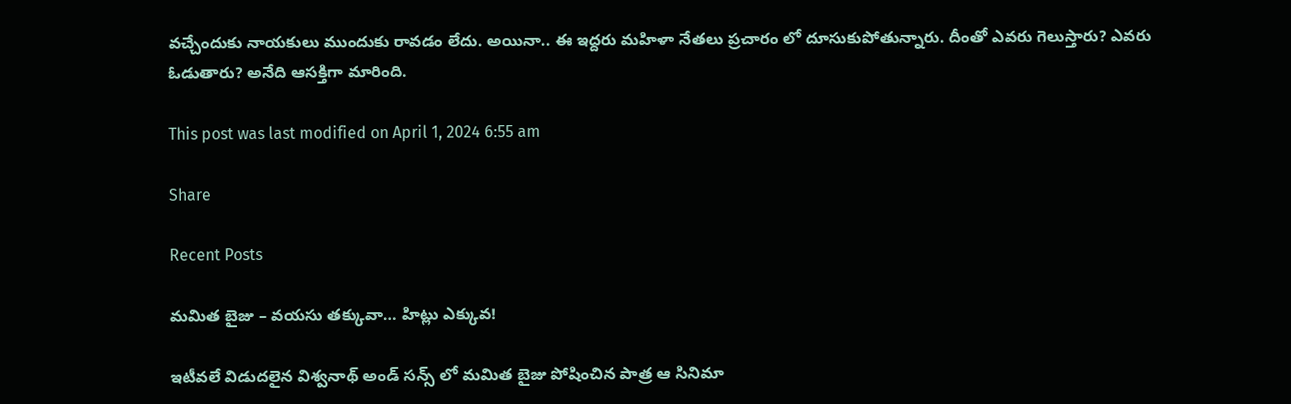వ‌చ్చేందుకు నాయ‌కులు ముందుకు రావ‌డం లేదు. అయినా.. ఈ ఇద్ద‌రు మ‌హిళా నేత‌లు ప్ర‌చారం లో దూసుకుపోతున్నారు. దీంతో ఎవ‌రు గెలుస్తారు? ఎవ‌రు ఓడుతారు? అనేది ఆస‌క్తిగా మారింది.

This post was last modified on April 1, 2024 6:55 am

Share

Recent Posts

మమిత బైజు – వయసు తక్కువా… హిట్లు ఎక్కువ!

ఇటీవలే విడుదలైన విశ్వనాథ్ అండ్ సన్స్ లో మమిత బైజు పోషించిన పాత్ర ఆ సినిమా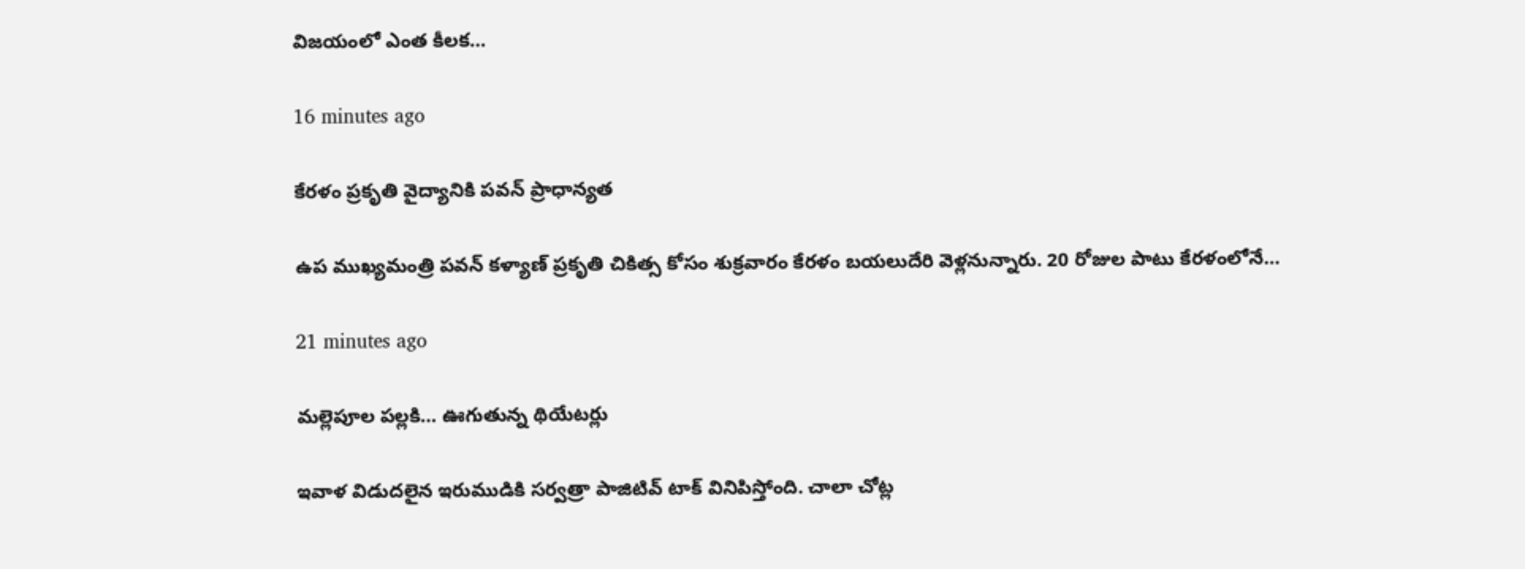విజయంలో ఎంత కీలక…

16 minutes ago

కేరళం ప్రకృతి వైద్యానికి పవన్ ప్రాధాన్యత

ఉప ముఖ్యమంత్రి పవన్ కళ్యాణ్ ప్రకృతి చికిత్స కోసం శుక్రవారం కేరళం బయలుదేరి వెళ్లనున్నారు. 20 రోజుల పాటు కేరళంలోనే…

21 minutes ago

మల్లెపూల పల్లకి… ఊగుతున్న థియేటర్లు

ఇవాళ విడుదలైన ఇరుముడికి సర్వత్రా పాజిటివ్ టాక్ వినిపిస్తోంది. చాలా చోట్ల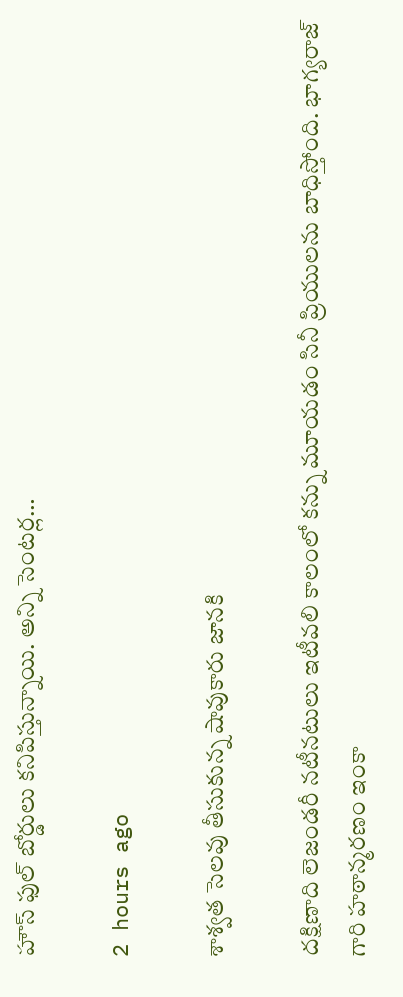హౌస్ ఫుల్ బోర్డులు కనిపిస్తున్నాయి. అన్ని సెంటర్ల…

2 hours ago

శాశ్వత సెలవు తీసుకున్న షావుకారు జానకి

దక్షిణాది లెజండరీ నటీనటులు ఇటీవలి కాలంలో కన్ను మూయడం సినీ ప్రియులను బాధిస్తోంది. భాగ్యరాజ్ గారి హఠాన్మరణం ఇంకా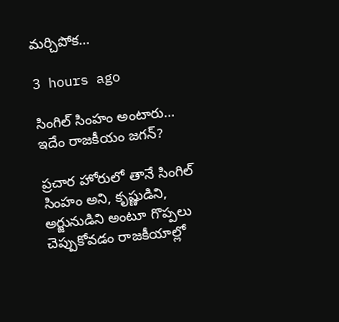మర్చిపోక…

3 hours ago

సింగిల్ సింహం అంటారు… ఇదేం రాజకీయం జగన్?

ప్రచార హోరులో తానే సింగిల్ సింహం అని, కృష్ణుడిని, అర్జునుడిని అంటూ గొప్పలు చెప్పుకోవడం రాజకీయాల్లో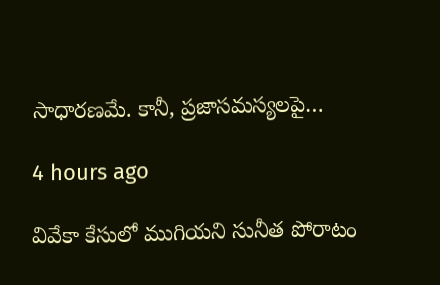సాధారణమే. కానీ, ప్రజాసమస్యలపై…

4 hours ago

వివేకా కేసులో ముగియని సునీత పోరాటం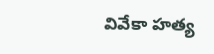వివేకా హత్య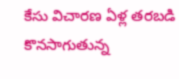కేసు విచారణ ఏళ్ల తరబడి కొనసాగుతున్న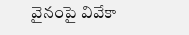వైనంపై వివేకా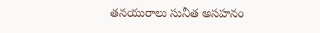తనయురాలు సునీత అసహనం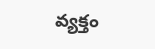వ్యక్తం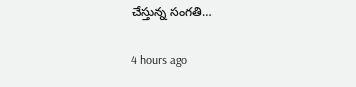చేస్తున్న సంగతి…

4 hours ago